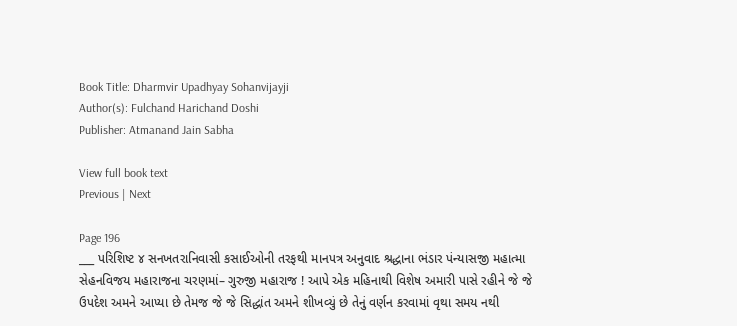Book Title: Dharmvir Upadhyay Sohanvijayji
Author(s): Fulchand Harichand Doshi
Publisher: Atmanand Jain Sabha

View full book text
Previous | Next

Page 196
___ પરિશિષ્ટ ૪ સનખતરાનિવાસી કસાઈઓની તરફથી માનપત્ર અનુવાદ શ્રદ્ધાના ભંડાર પંન્યાસજી મહાત્મા સેહનવિજય મહારાજના ચરણમાં– ગુરુજી મહારાજ ! આપે એક મહિનાથી વિશેષ અમારી પાસે રહીને જે જે ઉપદેશ અમને આપ્યા છે તેમજ જે જે સિદ્ધાંત અમને શીખવ્યું છે તેનું વર્ણન કરવામાં વૃથા સમય નથી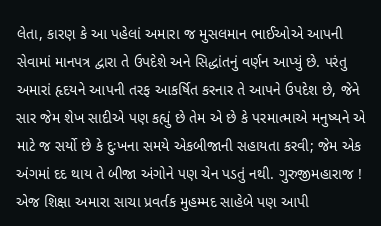લેતા, કારણ કે આ પહેલાં અમારા જ મુસલમાન ભાઈઓએ આપની સેવામાં માનપત્ર દ્વારા તે ઉપદેશે અને સિદ્ધાંતનું વર્ણન આપ્યું છે. પરંતુ અમારાં હૃદયને આપની તરફ આકર્ષિત કરનાર તે આપને ઉપદેશ છે, જેને સાર જેમ શેખ સાદીએ પણ કહ્યું છે તેમ એ છે કે પરમાત્માએ મનુષ્યને એ માટે જ સર્યો છે કે દુઃખના સમયે એકબીજાની સહાયતા કરવી; જેમ એક અંગમાં દદ થાય તે બીજા અંગોને પણ ચેન પડતું નથી. ગુરુજીમહારાજ ! એજ શિક્ષા અમારા સાચા પ્રવર્તક મુહમ્મદ સાહેબે પણ આપી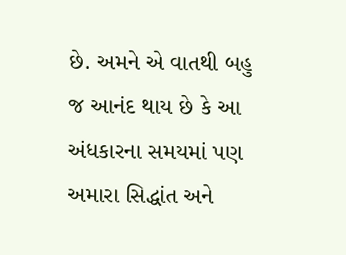છે. અમને એ વાતથી બહુ જ આનંદ થાય છે કે આ અંધકારના સમયમાં પણ અમારા સિદ્ધાંત અને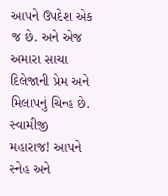આપને ઉપદેશ એક જ છે. અને એજ અમારા સાચા દિલેજાની પ્રેમ અને મિલાપનું ચિન્હ છે. સ્વામીજી મહારાજ! આપને સ્નેહ અને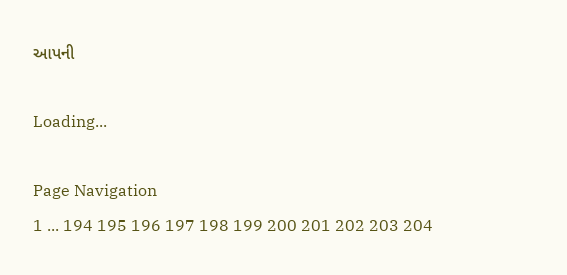આપની

Loading...

Page Navigation
1 ... 194 195 196 197 198 199 200 201 202 203 204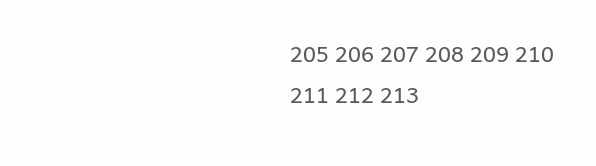205 206 207 208 209 210 211 212 213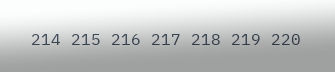214 215 216 217 218 219 220